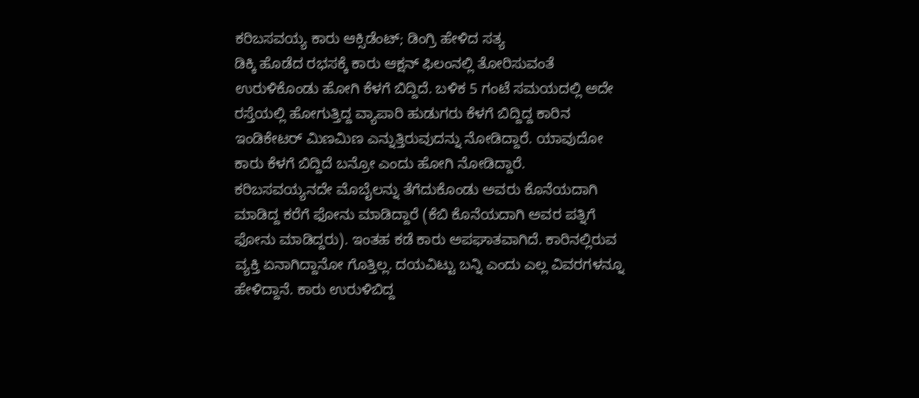ಕರಿಬಸವಯ್ಯ ಕಾರು ಆಕ್ಸಿಡೆಂಟ್; ಡಿಂಗ್ರಿ ಹೇಳಿದ ಸತ್ಯ
ಡಿಕ್ಕಿ ಹೊಡೆದ ರಭಸಕ್ಕೆ ಕಾರು ಆಕ್ಷನ್ ಫಿಲಂನಲ್ಲಿ ತೋರಿಸುವಂತೆ ಉರುಳಿಕೊಂಡು ಹೋಗಿ ಕೆಳಗೆ ಬಿದ್ದಿದೆ. ಬಳಿಕ 5 ಗಂಟೆ ಸಮಯದಲ್ಲಿ ಅದೇ ರಸ್ತೆಯಲ್ಲಿ ಹೋಗುತ್ತಿದ್ದ ವ್ಯಾಪಾರಿ ಹುಡುಗರು ಕೆಳಗೆ ಬಿದ್ದಿದ್ದ ಕಾರಿನ ಇಂಡಿಕೇಟರ್ ಮಿಣಮಿಣ ಎನ್ನುತ್ತಿರುವುದನ್ನು ನೋಡಿದ್ದಾರೆ. ಯಾವುದೋ ಕಾರು ಕೆಳಗೆ ಬಿದ್ದಿದೆ ಬನ್ರೋ ಎಂದು ಹೋಗಿ ನೋಡಿದ್ದಾರೆ.
ಕರಿಬಸವಯ್ಯನದೇ ಮೊಬೈಲನ್ನು ತೆಗೆದುಕೊಂಡು ಅವರು ಕೊನೆಯದಾಗಿ ಮಾಡಿದ್ದ ಕರೆಗೆ ಫೋನು ಮಾಡಿದ್ದಾರೆ (ಕೆಬಿ ಕೊನೆಯದಾಗಿ ಅವರ ಪತ್ನಿಗೆ ಫೋನು ಮಾಡಿದ್ದರು). ಇಂತಹ ಕಡೆ ಕಾರು ಅಪಘಾತವಾಗಿದೆ. ಕಾರಿನಲ್ಲಿರುವ ವ್ಯಕ್ತಿ ಏನಾಗಿದ್ದಾನೋ ಗೊತ್ತಿಲ್ಲ. ದಯವಿಟ್ಟು ಬನ್ನಿ ಎಂದು ಎಲ್ಲ ವಿವರಗಳನ್ನೂ ಹೇಳಿದ್ದಾನೆ. ಕಾರು ಉರುಳಿಬಿದ್ದ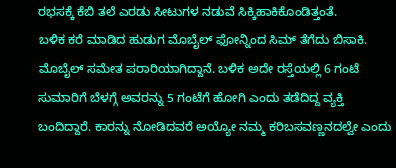ರಭಸಕ್ಕೆ ಕೆಬಿ ತಲೆ ಎರಡು ಸೀಟುಗಳ ನಡುವೆ ಸಿಕ್ಕಿಹಾಕಿಕೊಂಡಿತ್ತಂತೆ.
ಬಳಿಕ ಕರೆ ಮಾಡಿದ ಹುಡುಗ ಮೊಬೈಲ್ ಫೋನ್ನಿಂದ ಸಿಮ್ ತೆಗೆದು ಬಿಸಾಕಿ. ಮೊಬೈಲ್ ಸಮೇತ ಪರಾರಿಯಾಗಿದ್ದಾನೆ. ಬಳಿಕ ಅದೇ ರಸ್ತೆಯಲ್ಲಿ 6 ಗಂಟೆ ಸುಮಾರಿಗೆ ಬೆಳಗ್ಗೆ ಅವರನ್ನು 5 ಗಂಟೆಗೆ ಹೋಗಿ ಎಂದು ತಡೆದಿದ್ದ ವ್ಯಕ್ತಿ ಬಂದಿದ್ದಾರೆ. ಕಾರನ್ನು ನೋಡಿದವರೆ ಅಯ್ಯೋ ನಮ್ಮ ಕರಿಬಸವಣ್ಣನದಲ್ವೇ ಎಂದು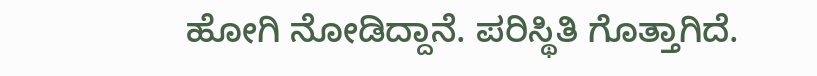ಹೋಗಿ ನೋಡಿದ್ದಾನೆ. ಪರಿಸ್ಥಿತಿ ಗೊತ್ತಾಗಿದೆ.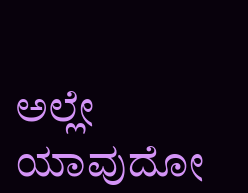ಅಲ್ಲೇ ಯಾವುದೋ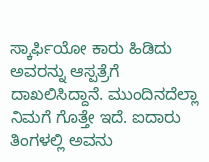ಸ್ಕಾರ್ಫಿಯೋ ಕಾರು ಹಿಡಿದು ಅವರನ್ನು ಆಸ್ಪತ್ರೆಗೆ ದಾಖಲಿಸಿದ್ದಾನೆ. ಮುಂದಿನದೆಲ್ಲಾ ನಿಮಗೆ ಗೊತ್ತೇ ಇದೆ. ಐದಾರು ತಿಂಗಳಲ್ಲಿ ಅವನು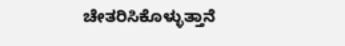ಚೇತರಿಸಿಕೊಳ್ಳುತ್ತಾನೆ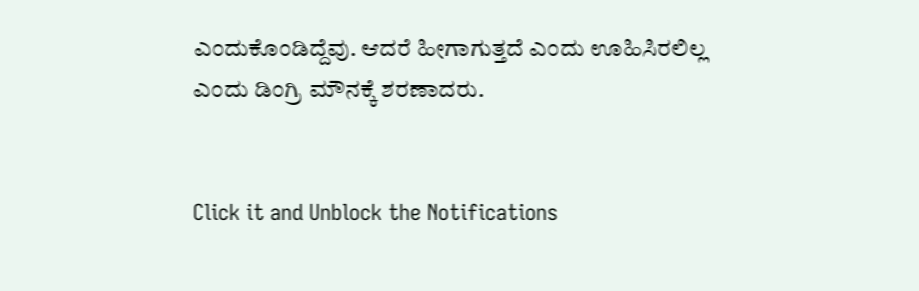ಎಂದುಕೊಂಡಿದ್ದೆವು. ಆದರೆ ಹೀಗಾಗುತ್ತದೆ ಎಂದು ಊಹಿಸಿರಲಿಲ್ಲ ಎಂದು ಡಿಂಗ್ರಿ ಮೌನಕ್ಕೆ ಶರಣಾದರು.


Click it and Unblock the Notifications